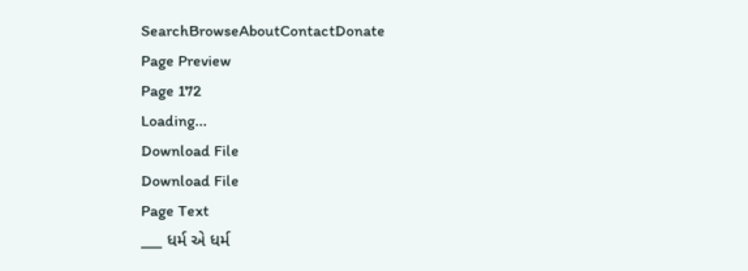SearchBrowseAboutContactDonate
Page Preview
Page 172
Loading...
Download File
Download File
Page Text
___ ધર્મ એ ધર્મ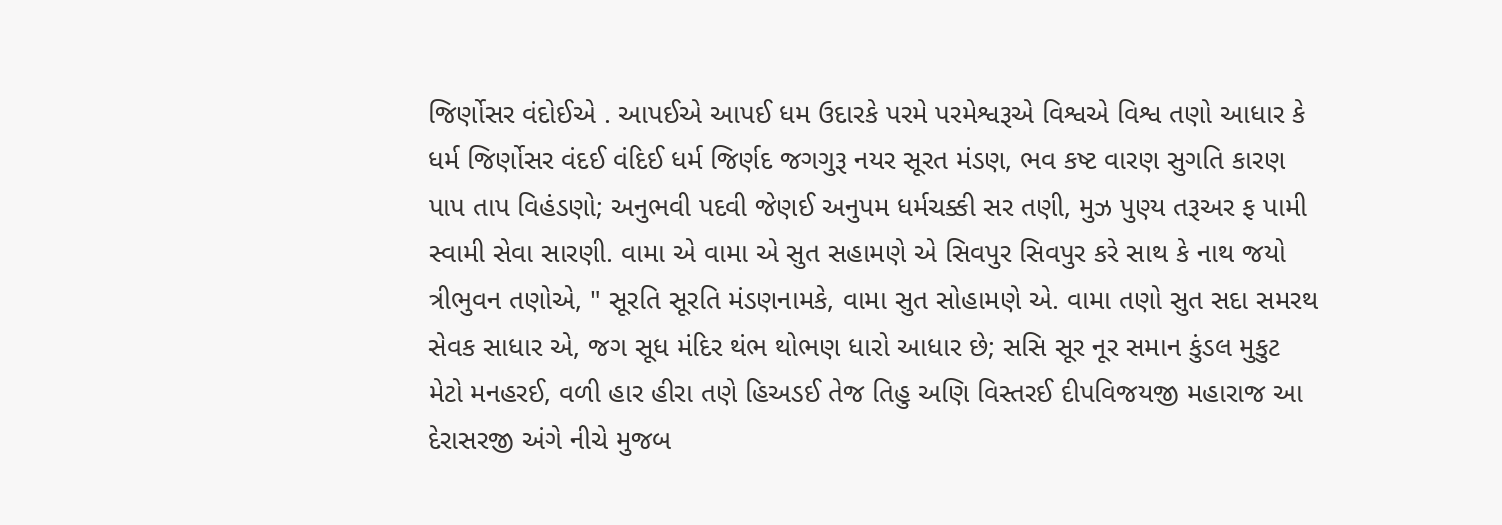જિર્ણોસર વંદોઈએ . આપઈએ આપઈ ધમ ઉદારકે પરમે પરમેશ્વરૂએ વિશ્વએ વિશ્વ તણો આધાર કે ધર્મ જિર્ણોસર વંદઈ વંદિઈ ધર્મ જિર્ણદ જગગુરૂ નયર સૂરત મંડણ, ભવ કષ્ટ વારણ સુગતિ કારણ પાપ તાપ વિહંડણો; અનુભવી પદવી જેણઈ અનુપમ ધર્મચક્કી સર તણી, મુઝ પુણ્ય તરૂઅર ફ પામી સ્વામી સેવા સારણી. વામા એ વામા એ સુત સહામણે એ સિવપુર સિવપુર કરે સાથ કે નાથ જયો ત્રીભુવન તણોએ, " સૂરતિ સૂરતિ મંડણનામકે, વામા સુત સોહામણે એ. વામા તણો સુત સદા સમરથ સેવક સાધાર એ, જગ સૂધ મંદિર થંભ થોભણ ધારો આધાર છે; સસિ સૂર નૂર સમાન કુંડલ મુકુટ મેટો મનહરઈ, વળી હાર હીરા તણે હિઅડઈ તેજ તિહુ અણિ વિસ્તરઈ દીપવિજયજી મહારાજ આ દેરાસરજી અંગે નીચે મુજબ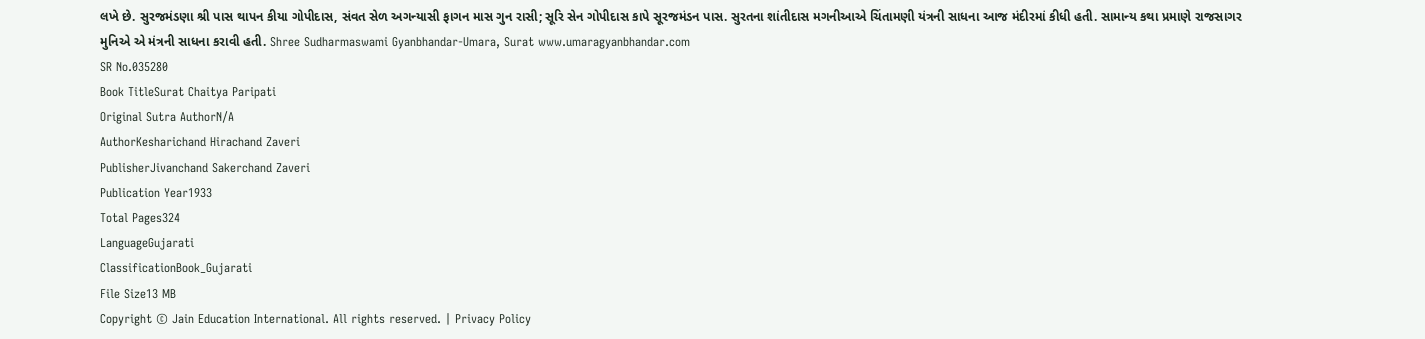લખે છે. સુરજમંડણા શ્રી પાસ થાપન કીયા ગોપીદાસ, સંવત સેળ અગન્યાસી ફાગન માસ ગુન રાસી; સૂરિ સેન ગોપીદાસ કાપે સૂરજમંડન પાસ. સુરતના શાંતીદાસ મગનીઆએ ચિંતામણી યંત્રની સાધના આજ મંદીરમાં કીધી હતી. સામાન્ય કથા પ્રમાણે રાજસાગર મુનિએ એ મંત્રની સાધના કરાવી હતી. Shree Sudharmaswami Gyanbhandar-Umara, Surat www.umaragyanbhandar.com
SR No.035280
Book TitleSurat Chaitya Paripati
Original Sutra AuthorN/A
AuthorKesharichand Hirachand Zaveri
PublisherJivanchand Sakerchand Zaveri
Publication Year1933
Total Pages324
LanguageGujarati
ClassificationBook_Gujarati
File Size13 MB
Copyright © Jain Education International. All rights reserved. | Privacy Policy